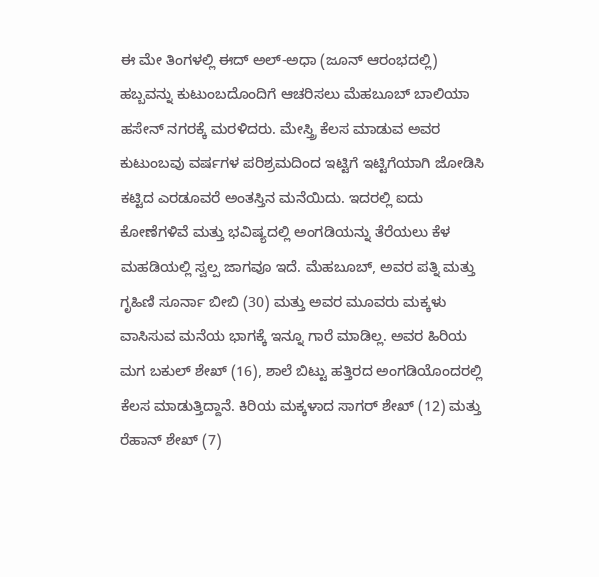ಈ ಮೇ ತಿಂಗಳಲ್ಲಿ ಈದ್ ಅಲ್-ಅಧಾ (ಜೂನ್ ಆರಂಭದಲ್ಲಿ) ಹಬ್ಬವನ್ನು ಕುಟುಂಬದೊಂದಿಗೆ ಆಚರಿಸಲು ಮೆಹಬೂಬ್ ಬಾಲಿಯಾ ಹಸೇನ್ ನಗರಕ್ಕೆ ಮರಳಿದರು. ಮೇಸ್ತ್ರಿ ಕೆಲಸ ಮಾಡುವ ಅವರ ಕುಟುಂಬವು ವರ್ಷಗಳ ಪರಿಶ್ರಮದಿಂದ ಇಟ್ಟಿಗೆ ಇಟ್ಟಿಗೆಯಾಗಿ ಜೋಡಿಸಿ ಕಟ್ಟಿದ ಎರಡೂವರೆ ಅಂತಸ್ತಿನ ಮನೆಯಿದು. ಇದರಲ್ಲಿ ಐದು ಕೋಣೆಗಳಿವೆ ಮತ್ತು ಭವಿಷ್ಯದಲ್ಲಿ ಅಂಗಡಿಯನ್ನು ತೆರೆಯಲು ಕೆಳ ಮಹಡಿಯಲ್ಲಿ ಸ್ವಲ್ಪ ಜಾಗವೂ ಇದೆ. ಮೆಹಬೂಬ್, ಅವರ ಪತ್ನಿ ಮತ್ತು ಗೃಹಿಣಿ ಸೂರ್ನಾ ಬೀಬಿ (30) ಮತ್ತು ಅವರ ಮೂವರು ಮಕ್ಕಳು ವಾಸಿಸುವ ಮನೆಯ ಭಾಗಕ್ಕೆ ಇನ್ನೂ ಗಾರೆ ಮಾಡಿಲ್ಲ. ಅವರ ಹಿರಿಯ ಮಗ ಬಕುಲ್ ಶೇಖ್ (16), ಶಾಲೆ ಬಿಟ್ಟು ಹತ್ತಿರದ ಅಂಗಡಿಯೊಂದರಲ್ಲಿ ಕೆಲಸ ಮಾಡುತ್ತಿದ್ದಾನೆ. ಕಿರಿಯ ಮಕ್ಕಳಾದ ಸಾಗರ್ ಶೇಖ್ (12) ಮತ್ತು ರೆಹಾನ್ ಶೇಖ್ (7)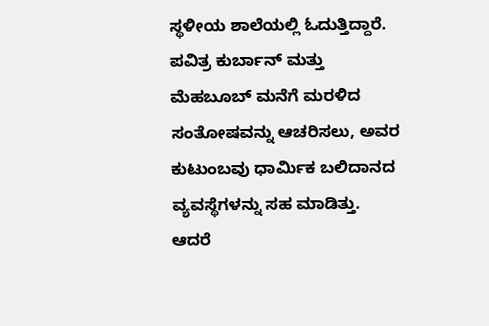ಸ್ಥಳೀಯ ಶಾಲೆಯಲ್ಲಿ ಓದುತ್ತಿದ್ದಾರೆ. ಪವಿತ್ರ ಕುರ್ಬಾನ್ ಮತ್ತು ಮೆಹಬೂಬ್ ಮನೆಗೆ ಮರಳಿದ ಸಂತೋಷವನ್ನು ಆಚರಿಸಲು, ಅವರ ಕುಟುಂಬವು ಧಾರ್ಮಿಕ ಬಲಿದಾನದ ವ್ಯವಸ್ಥೆಗಳನ್ನು ಸಹ ಮಾಡಿತ್ತು.
ಆದರೆ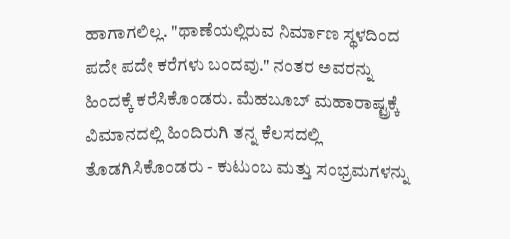ಹಾಗಾಗಲಿಲ್ಲ. "ಥಾಣೆಯಲ್ಲಿರುವ ನಿರ್ಮಾಣ ಸ್ಥಳದಿಂದ ಪದೇ ಪದೇ ಕರೆಗಳು ಬಂದವು." ನಂತರ ಅವರನ್ನು ಹಿಂದಕ್ಕೆ ಕರೆಸಿಕೊಂಡರು. ಮೆಹಬೂಬ್ ಮಹಾರಾಷ್ಟ್ರಕ್ಕೆ ವಿಮಾನದಲ್ಲಿ ಹಿಂದಿರುಗಿ ತನ್ನ ಕೆಲಸದಲ್ಲಿ ತೊಡಗಿಸಿಕೊಂಡರು - ಕುಟುಂಬ ಮತ್ತು ಸಂಭ್ರಮಗಳನ್ನು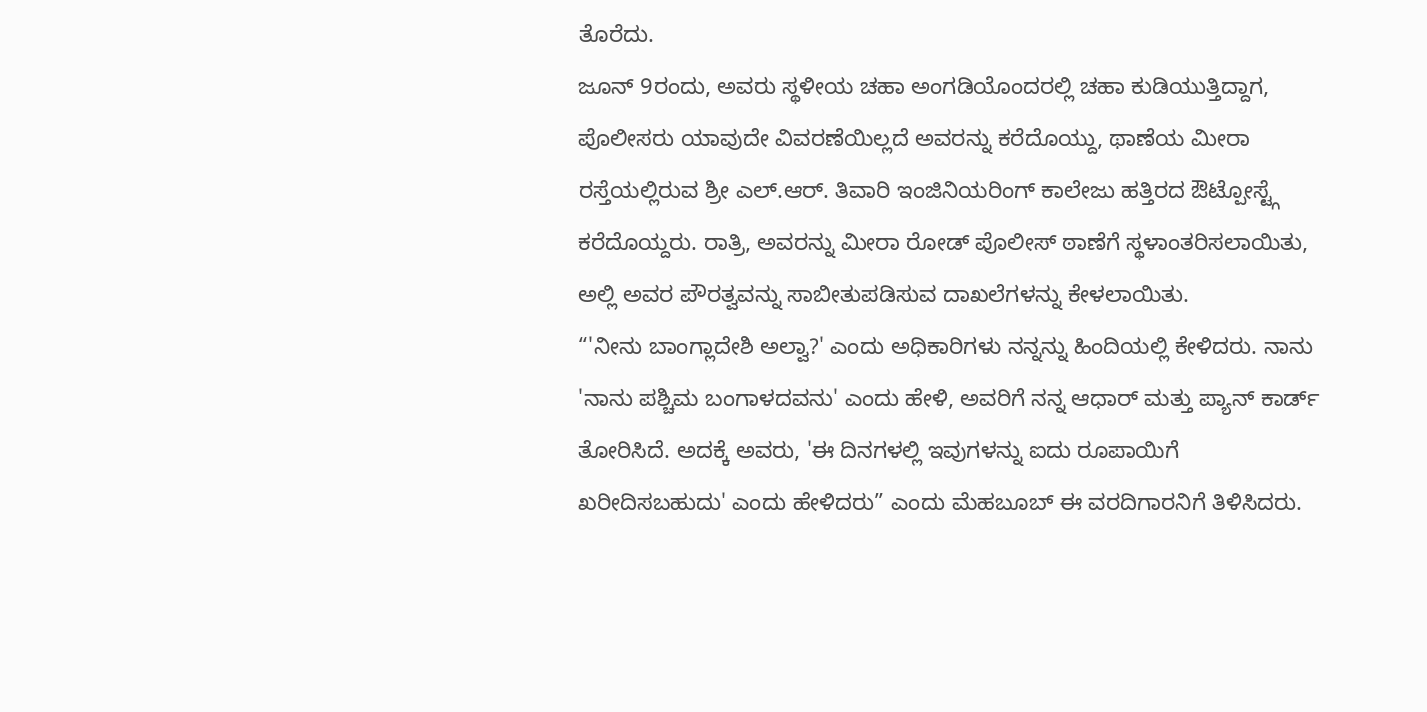ತೊರೆದು.
ಜೂನ್ 9ರಂದು, ಅವರು ಸ್ಥಳೀಯ ಚಹಾ ಅಂಗಡಿಯೊಂದರಲ್ಲಿ ಚಹಾ ಕುಡಿಯುತ್ತಿದ್ದಾಗ, ಪೊಲೀಸರು ಯಾವುದೇ ವಿವರಣೆಯಿಲ್ಲದೆ ಅವರನ್ನು ಕರೆದೊಯ್ದು, ಥಾಣೆಯ ಮೀರಾ ರಸ್ತೆಯಲ್ಲಿರುವ ಶ್ರೀ ಎಲ್.ಆರ್. ತಿವಾರಿ ಇಂಜಿನಿಯರಿಂಗ್ ಕಾಲೇಜು ಹತ್ತಿರದ ಔಟ್ಪೋಸ್ಟ್ಗೆ ಕರೆದೊಯ್ದರು. ರಾತ್ರಿ, ಅವರನ್ನು ಮೀರಾ ರೋಡ್ ಪೊಲೀಸ್ ಠಾಣೆಗೆ ಸ್ಥಳಾಂತರಿಸಲಾಯಿತು, ಅಲ್ಲಿ ಅವರ ಪೌರತ್ವವನ್ನು ಸಾಬೀತುಪಡಿಸುವ ದಾಖಲೆಗಳನ್ನು ಕೇಳಲಾಯಿತು.
“'ನೀನು ಬಾಂಗ್ಲಾದೇಶಿ ಅಲ್ವಾ?' ಎಂದು ಅಧಿಕಾರಿಗಳು ನನ್ನನ್ನು ಹಿಂದಿಯಲ್ಲಿ ಕೇಳಿದರು. ನಾನು 'ನಾನು ಪಶ್ಚಿಮ ಬಂಗಾಳದವನು' ಎಂದು ಹೇಳಿ, ಅವರಿಗೆ ನನ್ನ ಆಧಾರ್ ಮತ್ತು ಪ್ಯಾನ್ ಕಾರ್ಡ್ ತೋರಿಸಿದೆ. ಅದಕ್ಕೆ ಅವರು, 'ಈ ದಿನಗಳಲ್ಲಿ ಇವುಗಳನ್ನು ಐದು ರೂಪಾಯಿಗೆ ಖರೀದಿಸಬಹುದು' ಎಂದು ಹೇಳಿದರು” ಎಂದು ಮೆಹಬೂಬ್ ಈ ವರದಿಗಾರನಿಗೆ ತಿಳಿಸಿದರು.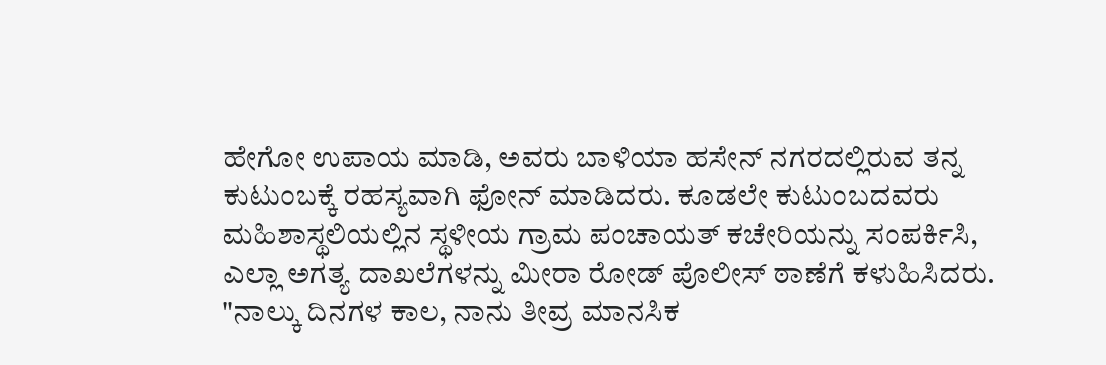ಹೇಗೋ ಉಪಾಯ ಮಾಡಿ, ಅವರು ಬಾಳಿಯಾ ಹಸೇನ್ ನಗರದಲ್ಲಿರುವ ತನ್ನ ಕುಟುಂಬಕ್ಕೆ ರಹಸ್ಯವಾಗಿ ಫೋನ್ ಮಾಡಿದರು. ಕೂಡಲೇ ಕುಟುಂಬದವರು ಮಹಿಶಾಸ್ಥಲಿಯಲ್ಲಿನ ಸ್ಥಳೀಯ ಗ್ರಾಮ ಪಂಚಾಯತ್ ಕಚೇರಿಯನ್ನು ಸಂಪರ್ಕಿಸಿ, ಎಲ್ಲಾ ಅಗತ್ಯ ದಾಖಲೆಗಳನ್ನು ಮೀರಾ ರೋಡ್ ಪೊಲೀಸ್ ಠಾಣೆಗೆ ಕಳುಹಿಸಿದರು. "ನಾಲ್ಕು ದಿನಗಳ ಕಾಲ, ನಾನು ತೀವ್ರ ಮಾನಸಿಕ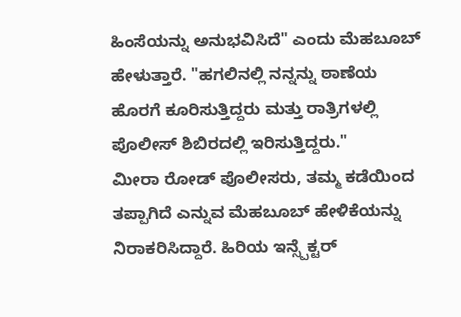ಹಿಂಸೆಯನ್ನು ಅನುಭವಿಸಿದೆ" ಎಂದು ಮೆಹಬೂಬ್ ಹೇಳುತ್ತಾರೆ. "ಹಗಲಿನಲ್ಲಿ ನನ್ನನ್ನು ಠಾಣೆಯ ಹೊರಗೆ ಕೂರಿಸುತ್ತಿದ್ದರು ಮತ್ತು ರಾತ್ರಿಗಳಲ್ಲಿ ಪೊಲೀಸ್ ಶಿಬಿರದಲ್ಲಿ ಇರಿಸುತ್ತಿದ್ದರು."
ಮೀರಾ ರೋಡ್ ಪೊಲೀಸರು, ತಮ್ಮ ಕಡೆಯಿಂದ ತಪ್ಪಾಗಿದೆ ಎನ್ನುವ ಮೆಹಬೂಬ್ ಹೇಳಿಕೆಯನ್ನು ನಿರಾಕರಿಸಿದ್ದಾರೆ. ಹಿರಿಯ ಇನ್ಸ್ಪೆಕ್ಟರ್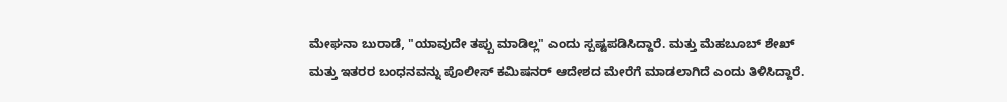ಮೇಘನಾ ಬುರಾಡೆ, "ಯಾವುದೇ ತಪ್ಪು ಮಾಡಿಲ್ಲ" ಎಂದು ಸ್ಪಷ್ಟಪಡಿಸಿದ್ದಾರೆ. ಮತ್ತು ಮೆಹಬೂಬ್ ಶೇಖ್ ಮತ್ತು ಇತರರ ಬಂಧನವನ್ನು ಪೊಲೀಸ್ ಕಮಿಷನರ್ ಆದೇಶದ ಮೇರೆಗೆ ಮಾಡಲಾಗಿದೆ ಎಂದು ತಿಳಿಸಿದ್ದಾರೆ.